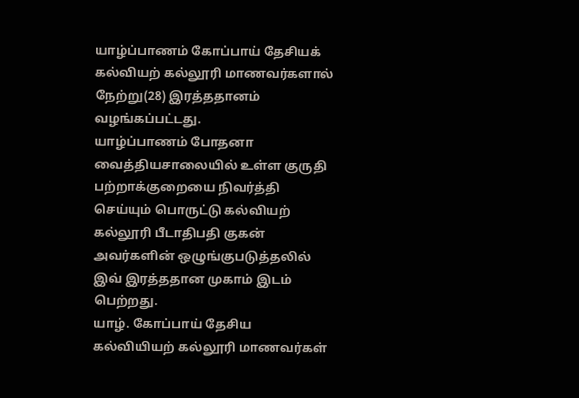யாழ்ப்பாணம் கோப்பாய் தேசியக் கல்வியற் கல்லூரி மாணவர்களால் நேற்று(28) இரத்ததானம் வழங்கப்பட்டது.
யாழ்ப்பாணம் போதனா வைத்தியசாலையில் உள்ள குருதி பற்றாக்குறையை நிவர்த்தி செய்யும் பொருட்டு கல்வியற் கல்லூரி பீடாதிபதி குகன் அவர்களின் ஒழுங்குபடுத்தலில் இவ் இரத்ததான முகாம் இடம் பெற்றது.
யாழ். கோப்பாய் தேசிய கல்வியியற் கல்லூரி மாணவர்கள்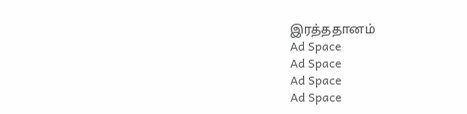இரத்ததானம்
Ad Space
Ad Space
Ad Space
Ad Space